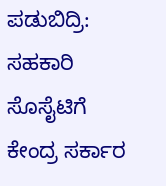ಪಡುಬಿದ್ರಿ: ಸಹಕಾರಿ ಸೊಸೈಟಿಗೆ ಕೇಂದ್ರ ಸರ್ಕಾರ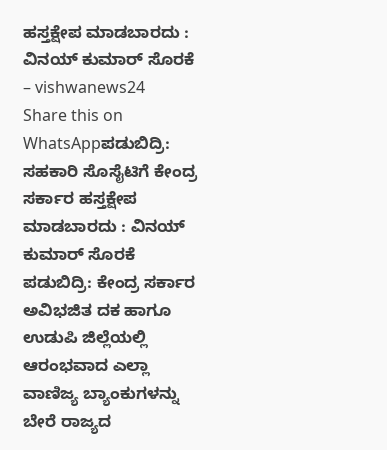ಹಸ್ತಕ್ಷೇಪ ಮಾಡಬಾರದು : ವಿನಯ್ ಕುಮಾರ್ ಸೊರಕೆ – vishwanews24
Share this on WhatsAppಪಡುಬಿದ್ರಿ: ಸಹಕಾರಿ ಸೊಸೈಟಿಗೆ ಕೇಂದ್ರ ಸರ್ಕಾರ ಹಸ್ತಕ್ಷೇಪ ಮಾಡಬಾರದು : ವಿನಯ್ ಕುಮಾರ್ ಸೊರಕೆ ಪಡುಬಿದ್ರಿ: ಕೇಂದ್ರ ಸರ್ಕಾರ ಅವಿಭಜಿತ ದಕ ಹಾಗೂ ಉಡುಪಿ ಜಿಲ್ಲೆಯಲ್ಲಿ ಆರಂಭವಾದ ಎಲ್ಲಾ ವಾಣಿಜ್ಯ ಬ್ಯಾಂಕುಗಳನ್ನು ಬೇರೆ ರಾಜ್ಯದ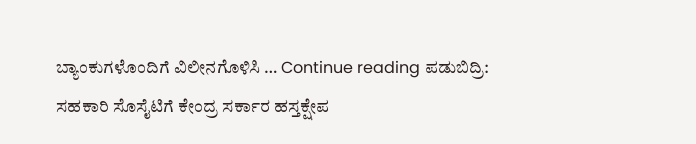ಬ್ಯಾಂಕುಗಳೊಂದಿಗೆ ವಿಲೀನಗೊಳಿಸಿ … Continue reading ಪಡುಬಿದ್ರಿ: ಸಹಕಾರಿ ಸೊಸೈಟಿಗೆ ಕೇಂದ್ರ ಸರ್ಕಾರ ಹಸ್ತಕ್ಷೇಪ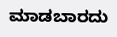ಮಾಡಬಾರದು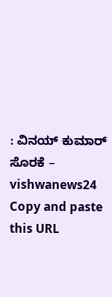: ವಿನಯ್ ಕುಮಾರ್ ಸೊರಕೆ – vishwanews24
Copy and paste this URL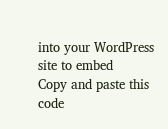into your WordPress site to embed
Copy and paste this code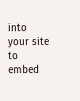into your site to embed